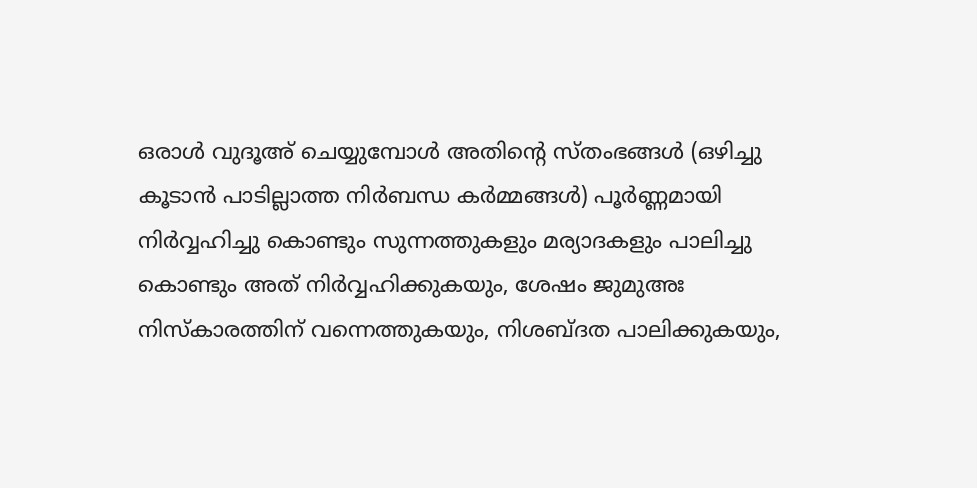ഒരാൾ വുദൂഅ് ചെയ്യുമ്പോൾ അതിൻ്റെ സ്തംഭങ്ങൾ (ഒഴിച്ചു കൂടാൻ പാടില്ലാത്ത നിർബന്ധ കർമ്മങ്ങൾ) പൂർണ്ണമായി നിർവ്വഹിച്ചു കൊണ്ടും സുന്നത്തുകളും മര്യാദകളും പാലിച്ചു കൊണ്ടും അത് നിർവ്വഹിക്കുകയും, ശേഷം ജുമുഅഃ നിസ്കാരത്തിന് വന്നെത്തുകയും, നിശബ്ദത പാലിക്കുകയും,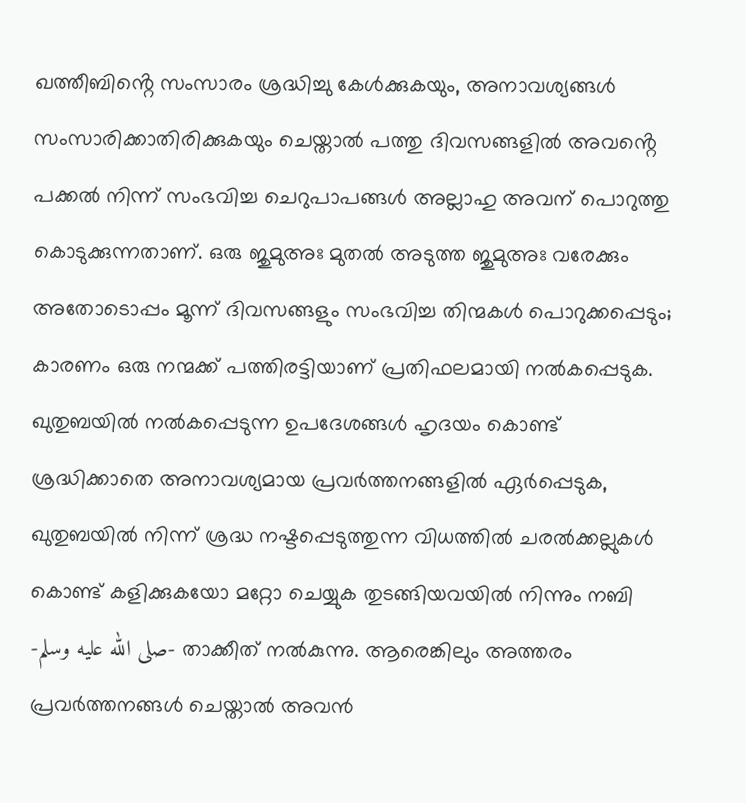ഖത്തീബിൻ്റെ സംസാരം ശ്രദ്ധിച്ചു കേൾക്കുകയും, അനാവശ്യങ്ങൾ സംസാരിക്കാതിരിക്കുകയും ചെയ്താൽ പത്തു ദിവസങ്ങളിൽ അവൻ്റെ പക്കൽ നിന്ന് സംഭവിച്ച ചെറുപാപങ്ങൾ അല്ലാഹു അവന് പൊറുത്തു കൊടുക്കുന്നതാണ്. ഒരു ജുമുഅഃ മുതൽ അടുത്ത ജുമുഅഃ വരേക്കും അതോടൊപ്പം മൂന്ന് ദിവസങ്ങളും സംഭവിച്ച തിന്മകൾ പൊറുക്കപ്പെടും; കാരണം ഒരു നന്മക്ക് പത്തിരട്ടിയാണ് പ്രതിഫലമായി നൽകപ്പെടുക. ഖുതുബയിൽ നൽകപ്പെടുന്ന ഉപദേശങ്ങൾ ഹൃദയം കൊണ്ട് ശ്രദ്ധിക്കാതെ അനാവശ്യമായ പ്രവർത്തനങ്ങളിൽ ഏർപ്പെടുക, ഖുതുബയിൽ നിന്ന് ശ്രദ്ധ നഷ്ടപ്പെടുത്തുന്ന വിധത്തിൽ ചരൽക്കല്ലുകൾ കൊണ്ട് കളിക്കുകയോ മറ്റോ ചെയ്യുക തുടങ്ങിയവയിൽ നിന്നും നബി -صلى الله عليه وسلم- താക്കീത് നൽകുന്നു. ആരെങ്കിലും അത്തരം പ്രവർത്തനങ്ങൾ ചെയ്താൽ അവൻ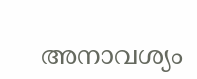അനാവശ്യം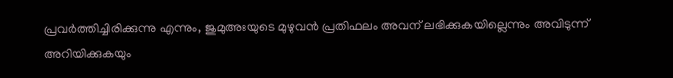പ്രവർത്തിച്ചിരിക്കുന്നു എന്നും, ജുമുഅഃയുടെ മുഴുവൻ പ്രതിഫലം അവന് ലഭിക്കുകയില്ലെന്നും അവിടുന്ന് അറിയിക്കുകയും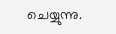ചെയ്യുന്നു.